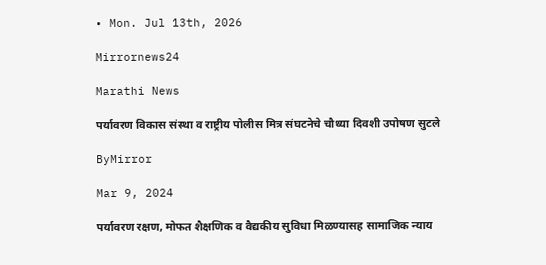• Mon. Jul 13th, 2026

Mirrornews24

Marathi News

पर्यावरण विकास संस्था व राष्ट्रीय पोलीस मित्र संघटनेचे चौथ्या दिवशी उपोषण सुटले

ByMirror

Mar 9, 2024

पर्यावरण रक्षण, मोफत शैक्षणिक व वैद्यकीय सुविधा मिळण्यासह सामाजिक न्याय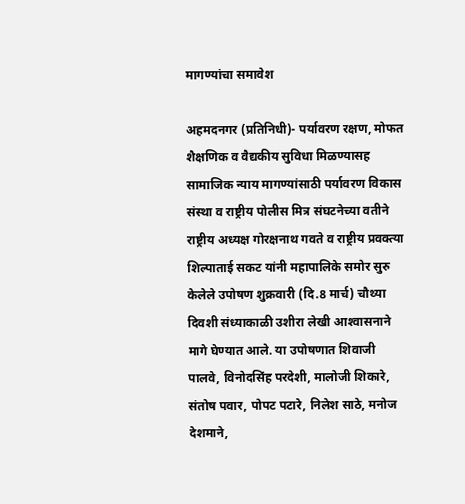मागण्यांचा समावेश

अहमदनगर (प्रतिनिधी)- पर्यावरण रक्षण, मोफत शैक्षणिक व वैद्यकीय सुविधा मिळण्यासह सामाजिक न्याय मागण्यांसाठी पर्यावरण विकास संस्था व राष्ट्रीय पोलीस मित्र संघटनेच्या वतीने राष्ट्रीय अध्यक्ष गोरक्षनाथ गवते व राष्ट्रीय प्रवक्त्या शिल्पाताई सकट यांनी महापालिके समोर सुरु केलेले उपोषण शुक्रवारी (दि.8 मार्च) चौथ्या दिवशी संध्याकाळी उशीरा लेखी आश्‍वासनाने मागे घेण्यात आले. या उपोषणात शिवाजी पालवे, विनोदसिंह परदेशी, मालोजी शिकारे, संतोष पवार, पोपट पटारे, निलेश साठे, मनोज देशमाने,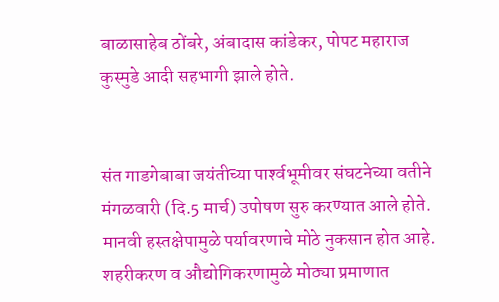बाळासाहेब ठोंबरे, अंबादास कांडेकर, पोपट महाराज कुस्मुडे आदी सहभागी झाले होते.


संत गाडगेबाबा जयंतीच्या पार्श्‍वभूमीवर संघटनेच्या वतीने मंगळवारी (दि.5 मार्च) उपोषण सुरु करण्यात आले होते. मानवी हस्तक्षेपामुळे पर्यावरणाचे मोठे नुकसान होत आहे. शहरीकरण व औद्योगिकरणामुळे मोठ्या प्रमाणात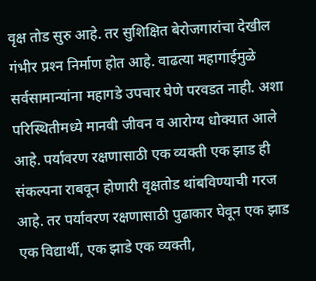वृक्ष तोड सुरु आहे. तर सुशिक्षित बेरोजगारांचा देखील गंभीर प्रश्‍न निर्माण होत आहे. वाढत्या महागाईमुळे सर्वसामान्यांना महागडे उपचार घेणे परवडत नाही. अशा परिस्थितीमध्ये मानवी जीवन व आरोग्य धोक्यात आले आहे. पर्यावरण रक्षणासाठी एक व्यक्ती एक झाड ही संकल्पना राबवून होणारी वृक्षतोड थांबविण्याची गरज आहे. तर पर्यावरण रक्षणासाठी पुढाकार घेवून एक झाड एक विद्यार्थी, एक झाडे एक व्यक्ती,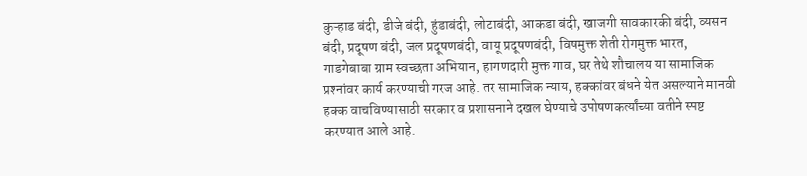कुऱ्हाड बंदी, डीजे बंदी, हुंडाबंदी, लोटाबंदी, आकडा बंदी, खाजगी सावकारकी बंदी, व्यसन बंदी, प्रदूषण बंदी, जल प्रदूषणबंदी, वायू प्रदूषणबंदी, विषमुक्त शेती रोगमुक्त भारत, गाडगेबाबा ग्राम स्वच्छता अभियान, हागणदारी मुक्त गाव, घर तेथे शौचालय या सामाजिक प्रश्‍नांवर कार्य करण्याची गरज आहे. तर सामाजिक न्याय, हक्कांवर बंधने येत असल्याने मानवी हक्क वाचविण्यासाठी सरकार व प्रशासनाने दखल घेण्याचे उपोषणकर्त्यांच्या वतीने स्पष्ट करण्यात आले आहे.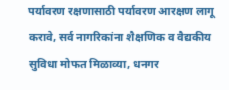पर्यावरण रक्षणासाठी पर्यावरण आरक्षण लागू करावे, सर्व नागरिकांना शैक्षणिक व वैद्यकीय सुविधा मोफत मिळाव्या, धनगर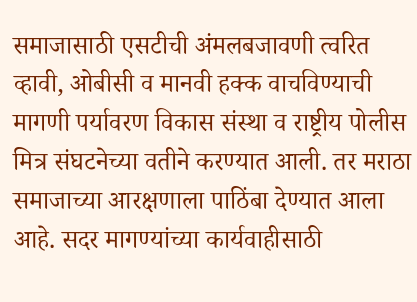समाजासाठी एसटीची अंमलबजावणी त्वरित व्हावी, ओबीसी व मानवी हक्क वाचविण्याची मागणी पर्यावरण विकास संस्था व राष्ट्रीय पोलीस मित्र संघटनेच्या वतीने करण्यात आली. तर मराठा समाजाच्या आरक्षणाला पाठिंबा देण्यात आला आहे. सदर मागण्यांच्या कार्यवाहीसाठी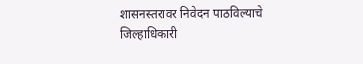शासनस्तरावर निवेदन पाठविल्याचे जिल्हाधिकारी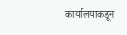कार्यालयाकडून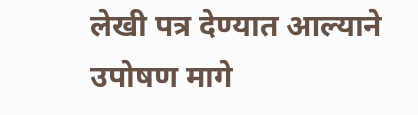लेखी पत्र देण्यात आल्याने उपोषण मागे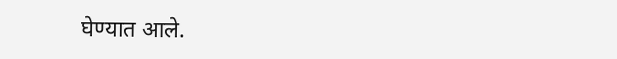घेण्यात आले.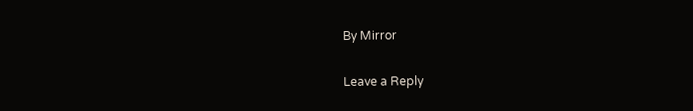By Mirror

Leave a Reply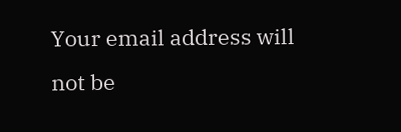Your email address will not be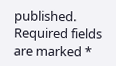published. Required fields are marked *